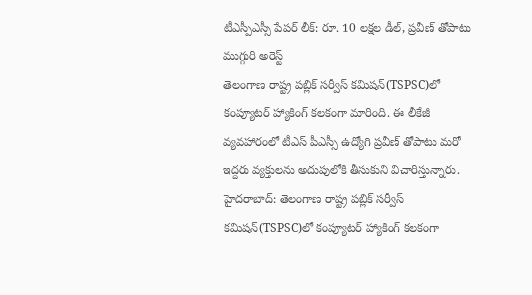టీఎస్పీఎస్సీ పేపర్ లీక్: రూ. 10 లక్షల డీల్, ప్రవీణ్ తోపాటు ముగ్గురి అరెస్ట్
తెలంగాణ రాష్ట్ర పబ్లిక్ సర్వీస్ కమిషన్(TSPSC)లో కంప్యూటర్ హ్యాకింగ్ కలకంగా మారింది. ఈ లీకేజీ వ్యవహారంలో టీఎస్ పీఎస్సీ ఉద్యోగి ప్రవీణ్ తోపాటు మరో ఇద్దరు వ్యక్తులను అదుపులోకి తీసుకుని విచారిస్తున్నారు.
హైదరాబాద్: తెలంగాణ రాష్ట్ర పబ్లిక్ సర్వీస్ కమిషన్(TSPSC)లో కంప్యూటర్ హ్యాకింగ్ కలకంగా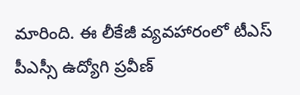మారింది. ఈ లీకేజీ వ్యవహారంలో టీఎస్ పీఎస్సీ ఉద్యోగి ప్రవీణ్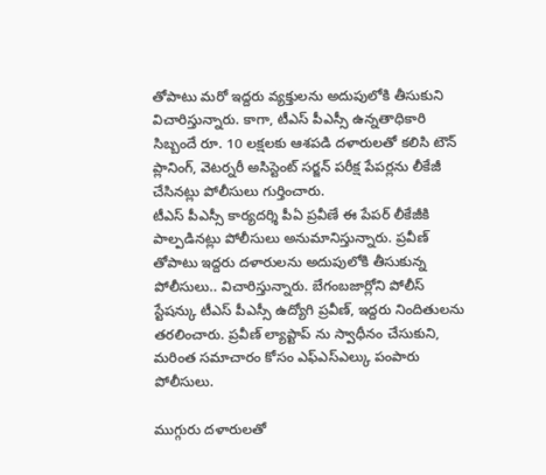తోపాటు మరో ఇద్దరు వ్యక్తులను అదుపులోకి తీసుకుని విచారిస్తున్నారు. కాగా, టీఎస్ పీఎస్సీ ఉన్నతాధికారి సిబ్బందే రూ. 10 లక్షలకు ఆశపడి దళారులతో కలిసి టౌన్ ప్లానింగ్, వెటర్నరీ అసిస్టెంట్ సర్జన్ పరీక్ష పేపర్లను లీకేజీ చేసినట్లు పోలీసులు గుర్తించారు.
టీఎస్ పీఎస్సీ కార్యదర్శి పీఏ ప్రవీణే ఈ పేపర్ లీకేజీకి పాల్పడినట్లు పోలీసులు అనుమానిస్తున్నారు. ప్రవీణ్ తోపాటు ఇద్దరు దళారులను అదుపులోకి తీసుకున్న పోలీసులు.. విచారిస్తున్నారు. బేగంబజార్లోని పోలీస్ స్టేషన్కు టీఎస్ పీఎస్సీ ఉద్యోగి ప్రవీణ్, ఇద్దరు నిందితులను తరలించారు. ప్రవీణ్ ల్యాప్టాప్ ను స్వాధీనం చేసుకుని, మరింత సమాచారం కోసం ఎఫ్ఎస్ఎల్కు పంపారు పోలీసులు.

ముగ్గురు దళారులతో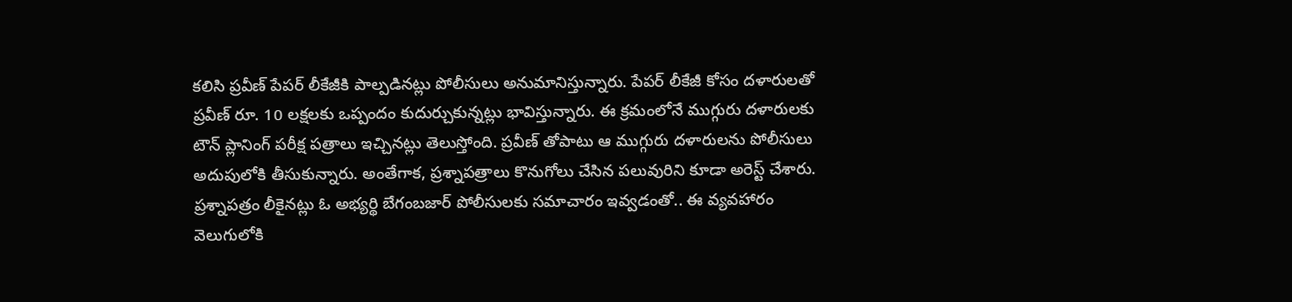కలిసి ప్రవీణ్ పేపర్ లీకేజీకి పాల్పడినట్లు పోలీసులు అనుమానిస్తున్నారు. పేపర్ లీకేజీ కోసం దళారులతో ప్రవీణ్ రూ. 10 లక్షలకు ఒప్పందం కుదుర్చుకున్నట్లు భావిస్తున్నారు. ఈ క్రమంలోనే ముగ్గురు దళారులకు టౌన్ ప్లానింగ్ పరీక్ష పత్రాలు ఇచ్చినట్లు తెలుస్తోంది. ప్రవీణ్ తోపాటు ఆ ముగ్గురు దళారులను పోలీసులు అదుపులోకి తీసుకున్నారు. అంతేగాక, ప్రశ్నాపత్రాలు కొనుగోలు చేసిన పలువురిని కూడా అరెస్ట్ చేశారు.
ప్రశ్నాపత్రం లీకైనట్లు ఓ అభ్యర్థి బేగంబజార్ పోలీసులకు సమాచారం ఇవ్వడంతో.. ఈ వ్యవహారం వెలుగులోకి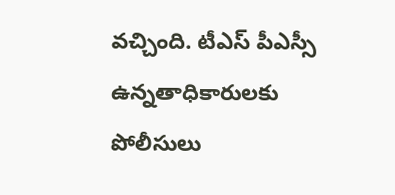వచ్చింది. టీఎస్ పీఎస్సీ ఉన్నతాధికారులకు పోలీసులు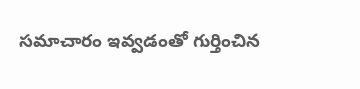సమాచారం ఇవ్వడంతో గుర్తించిన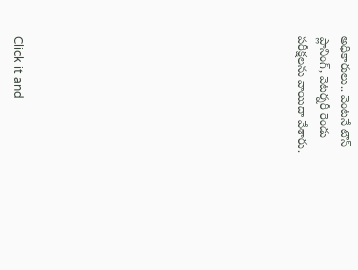అధికారులు.. వెంటనే టౌన్ ప్లానింగ్, వెటర్నరీ రెండు పరీక్షలను వాయిదా వేశారు.












Click it and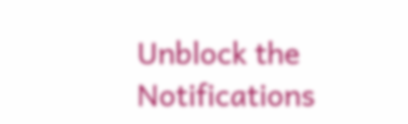Unblock the Notifications